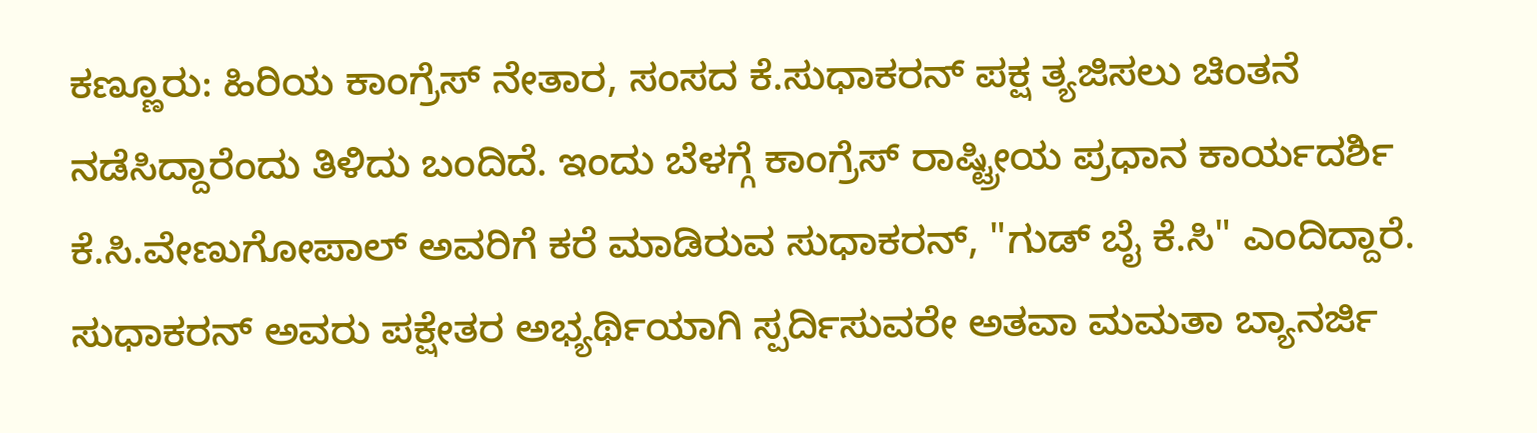ಕಣ್ಣೂರು: ಹಿರಿಯ ಕಾಂಗ್ರೆಸ್ ನೇತಾರ, ಸಂಸದ ಕೆ.ಸುಧಾಕರನ್ ಪಕ್ಷ ತ್ಯಜಿಸಲು ಚಿಂತನೆ ನಡೆಸಿದ್ದಾರೆಂದು ತಿಳಿದು ಬಂದಿದೆ. ಇಂದು ಬೆಳಗ್ಗೆ ಕಾಂಗ್ರೆಸ್ ರಾಷ್ಟ್ರೀಯ ಪ್ರಧಾನ ಕಾರ್ಯದರ್ಶಿ ಕೆ.ಸಿ.ವೇಣುಗೋಪಾಲ್ ಅವರಿಗೆ ಕರೆ ಮಾಡಿರುವ ಸುಧಾಕರನ್, "ಗುಡ್ ಬೈ ಕೆ.ಸಿ" ಎಂದಿದ್ದಾರೆ. ಸುಧಾಕರನ್ ಅವರು ಪಕ್ಷೇತರ ಅಭ್ಯರ್ಥಿಯಾಗಿ ಸ್ಪರ್ದಿಸುವರೇ ಅತವಾ ಮಮತಾ ಬ್ಯಾನರ್ಜಿ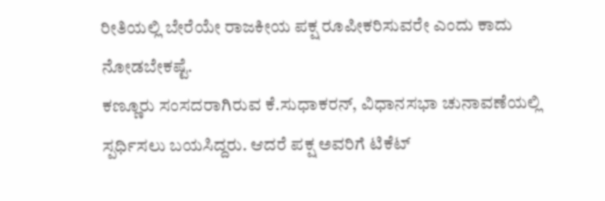ರೀತಿಯಲ್ಲಿ ಬೇರೆಯೇ ರಾಜಕೀಯ ಪಕ್ಷ ರೂಪೀಕರಿಸುವರೇ ಎಂದು ಕಾದು ನೋಡಬೇಕಷ್ಟೆ.
ಕಣ್ಣೂರು ಸಂಸದರಾಗಿರುವ ಕೆ.ಸುಧಾಕರನ್, ವಿಧಾನಸಭಾ ಚುನಾವಣೆಯಲ್ಲಿ ಸ್ಪರ್ಧಿಸಲು ಬಯಸಿದ್ದರು. ಆದರೆ ಪಕ್ಷ ಅವರಿಗೆ ಟಿಕೆಟ್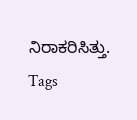ನಿರಾಕರಿಸಿತ್ತು.
Tags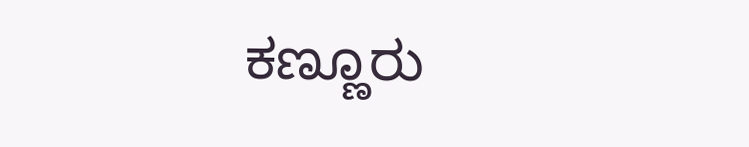ಕಣ್ಣೂರು